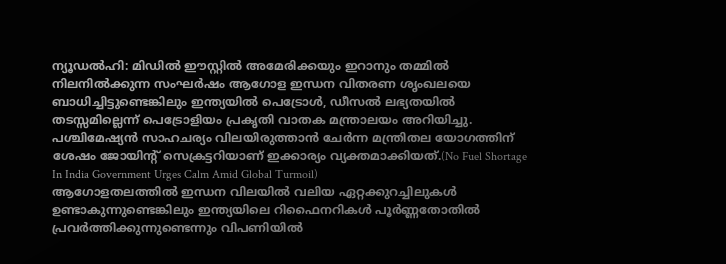ന്യൂഡൽഹി: മിഡിൽ ഈസ്റ്റിൽ അമേരിക്കയും ഇറാനും തമ്മിൽ നിലനിൽക്കുന്ന സംഘർഷം ആഗോള ഇന്ധന വിതരണ ശൃംഖലയെ ബാധിച്ചിട്ടുണ്ടെങ്കിലും ഇന്ത്യയിൽ പെട്രോൾ, ഡീസൽ ലഭ്യതയിൽ തടസ്സമില്ലെന്ന് പെട്രോളിയം പ്രകൃതി വാതക മന്ത്രാലയം അറിയിച്ചു. പശ്ചിമേഷ്യൻ സാഹചര്യം വിലയിരുത്താൻ ചേർന്ന മന്ത്രിതല യോഗത്തിന് ശേഷം ജോയിന്റ് സെക്രട്ടറിയാണ് ഇക്കാര്യം വ്യക്തമാക്കിയത്.(No Fuel Shortage In India Government Urges Calm Amid Global Turmoil)
ആഗോളതലത്തിൽ ഇന്ധന വിലയിൽ വലിയ ഏറ്റക്കുറച്ചിലുകൾ ഉണ്ടാകുന്നുണ്ടെങ്കിലും ഇന്ത്യയിലെ റിഫൈനറികൾ പൂർണ്ണതോതിൽ പ്രവർത്തിക്കുന്നുണ്ടെന്നും വിപണിയിൽ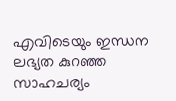എവിടെയും ഇന്ധന ലഭ്യത കുറഞ്ഞ സാഹചര്യം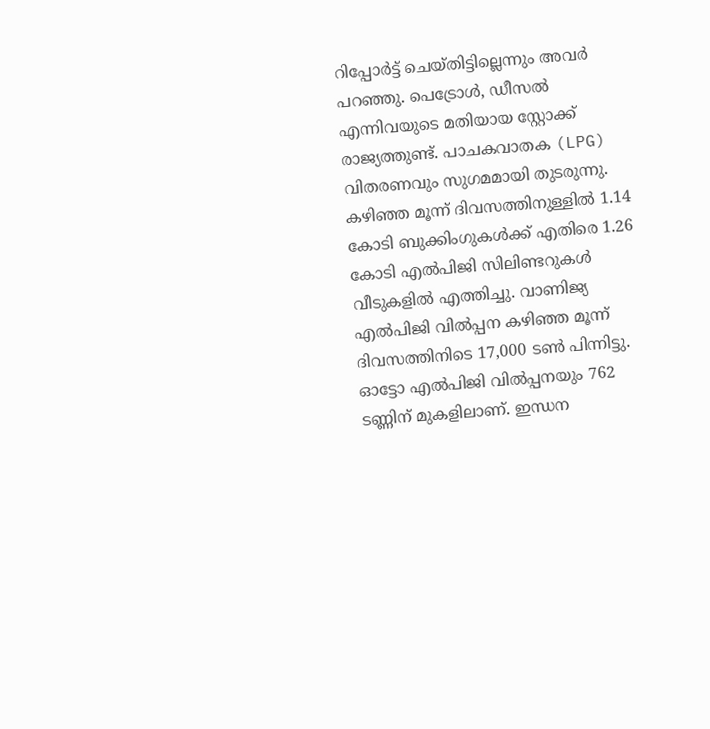റിപ്പോർട്ട് ചെയ്തിട്ടില്ലെന്നും അവർ പറഞ്ഞു. പെട്രോൾ, ഡീസൽ എന്നിവയുടെ മതിയായ സ്റ്റോക്ക് രാജ്യത്തുണ്ട്. പാചകവാതക (LPG) വിതരണവും സുഗമമായി തുടരുന്നു.
കഴിഞ്ഞ മൂന്ന് ദിവസത്തിനുള്ളിൽ 1.14 കോടി ബുക്കിംഗുകൾക്ക് എതിരെ 1.26 കോടി എൽപിജി സിലിണ്ടറുകൾ വീടുകളിൽ എത്തിച്ചു. വാണിജ്യ എൽപിജി വിൽപ്പന കഴിഞ്ഞ മൂന്ന് ദിവസത്തിനിടെ 17,000 ടൺ പിന്നിട്ടു. ഓട്ടോ എൽപിജി വിൽപ്പനയും 762 ടണ്ണിന് മുകളിലാണ്. ഇന്ധന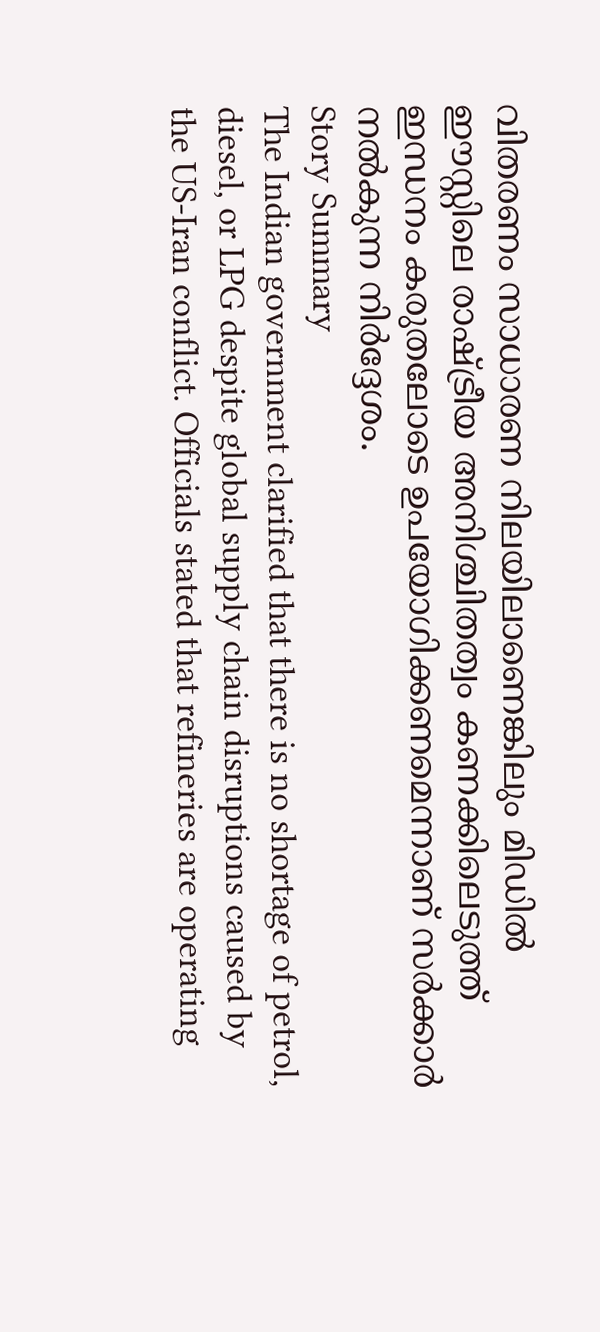വിതരണം സാധാരണ നിലയിലാണെങ്കിലും മിഡിൽ ഈസ്റ്റിലെ രാഷ്ട്രീയ അനിശ്ചിതത്വം കണക്കിലെടുത്ത് ഇന്ധനം കരുതലോടെ ഉപയോഗിക്കണമെന്നാണ് സർക്കാർ നൽകുന്ന നിർദ്ദേശം.
Story Summary
The Indian government clarified that there is no shortage of petrol, diesel, or LPG despite global supply chain disruptions caused by the US-Iran conflict. Officials stated that refineries are operating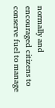normally and encouraged citizens to conserve fuel to manage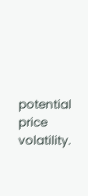potential price volatility.